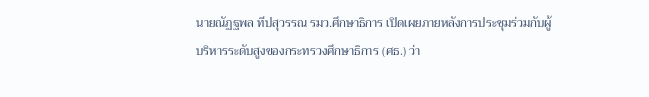นายณัฏฐพล ทีปสุวรรณ รมว.ศึกษาธิการ เปิดเผยภายหลังการประชุมร่วมกับผู้บริหารระดับสูงของกระทรวงศึกษาธิการ (ศธ.) ว่า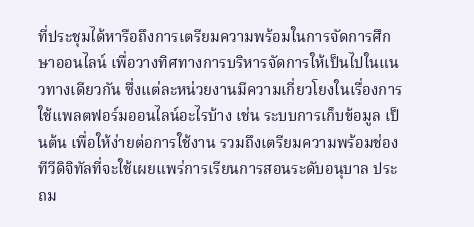ที่ประชุมได้หารือถึงการเตรียมความพร้อมในการจัดการศึกษาออนไลน์ เพื่อวางทิศทางการบริหารจัดการให้เป็นไปในแนวทางเดียวกัน ซึ่งแต่ละหน่วยงานมีความเกี่ยวโยงในเรื่องการใช้แพลตฟอร์มออนไลน์อะไรบ้าง เช่น ระบบการเก็บข้อมูล เป็นต้น เพื่อให้ง่ายต่อการใช้งาน รวมถึงเตรียมความพร้อมช่องทีวีดิจิทัลที่จะใช้เผยแพร่การเรียนการสอนระดับอนุบาล ประถม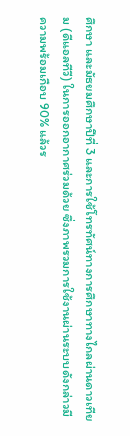ศึกษา และมัธยมศึกษาปีที่ 3 และการใช้โทรทัศน์ทางการศึกษาทางไกลผ่านดาวเทียม (ดีแอลทีวี) ในการออกอากาศร่วมด้วย ซึ่งภาพรวมการใช้งานผ่านระบบดังกล่าวมีความพร้อมเกือบ 90% แล้วร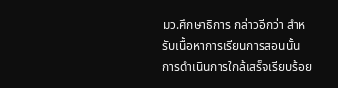มว.ศึกษาธิการ กล่าวอีกว่า สำหรับเนื้อหาการเรียนการสอนนั้น การดำเนินการใกล้เสร็จเรียบร้อย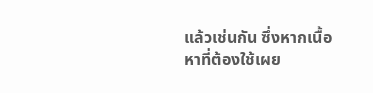แล้วเช่นกัน ซึ่งหากเนื้อหาที่ต้องใช้เผย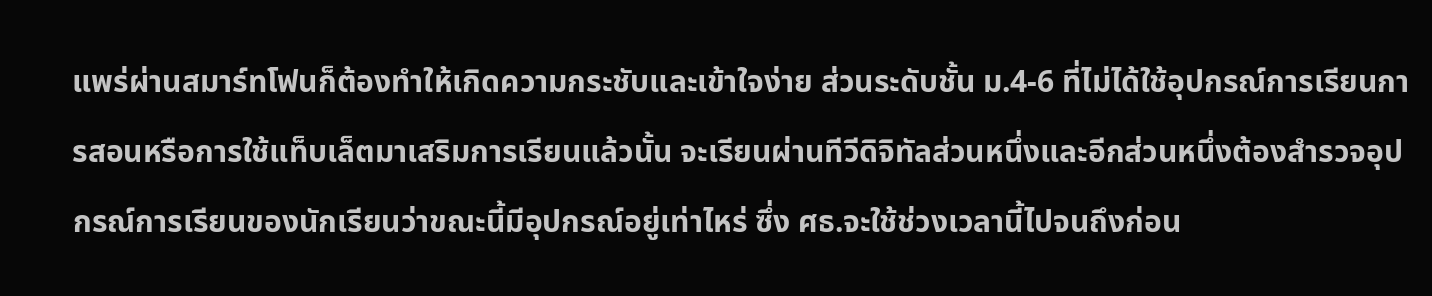แพร่ผ่านสมาร์ทโฟนก็ต้องทำให้เกิดความกระชับและเข้าใจง่าย ส่วนระดับชั้น ม.4-6 ที่ไม่ได้ใช้อุปกรณ์การเรียนการสอนหรือการใช้แท็บเล็ตมาเสริมการเรียนแล้วนั้น จะเรียนผ่านทีวีดิจิทัลส่วนหนึ่งและอีกส่วนหนึ่งต้องสำรวจอุปกรณ์การเรียนของนักเรียนว่าขณะนี้มีอุปกรณ์อยู่เท่าไหร่ ซึ่ง ศธ.จะใช้ช่วงเวลานี้ไปจนถึงก่อน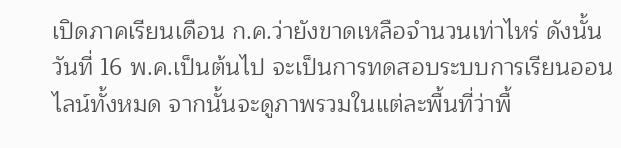เปิดภาคเรียนเดือน ก.ค.ว่ายังขาดเหลือจำนวนเท่าไหร่ ดังนั้นวันที่ 16 พ.ค.เป็นต้นไป จะเป็นการทดสอบระบบการเรียนออนไลน์ทั้งหมด จากนั้นจะดูภาพรวมในแต่ละพื้นที่ว่าพื้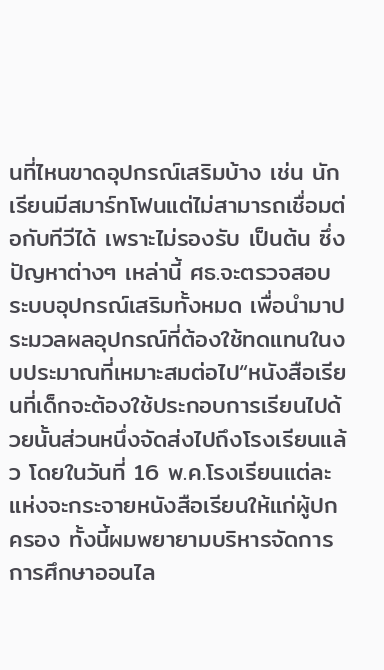นที่ไหนขาดอุปกรณ์เสริมบ้าง เช่น นักเรียนมีสมาร์ทโฟนแต่ไม่สามารถเชื่อมต่อกับทีวีได้ เพราะไม่รองรับ เป็นต้น ซึ่งปัญหาต่างๆ เหล่านี้ ศธ.จะตรวจสอบระบบอุปกรณ์เสริมทั้งหมด เพื่อนำมาประมวลผลอุปกรณ์ที่ต้องใช้ทดแทนในงบประมาณที่เหมาะสมต่อไป“หนังสือเรียนที่เด็กจะต้องใช้ประกอบการเรียนไปด้วยนั้นส่วนหนึ่งจัดส่งไปถึงโรงเรียนแล้ว โดยในวันที่ 16 พ.ค.โรงเรียนแต่ละแห่งจะกระจายหนังสือเรียนให้แก่ผู้ปกครอง ทั้งนี้ผมพยายามบริหารจัดการการศึกษาออนไล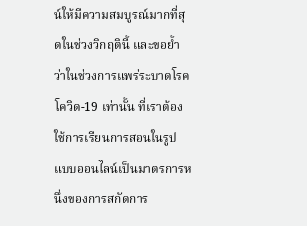น์ให้มีความสมบูรณ์มากที่สุดในช่วงวิกฤตินี้ และขอย้ำว่าในช่วงการแพร่ระบาดโรคโควิด-19 เท่านั้น ที่เราต้องใช้การเรียนการสอนในรูปแบบออนไลน์เป็นมาตรการหนึ่งของการสกัดการ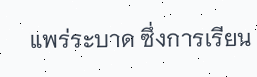แพร่ระบาด ซึ่งการเรียน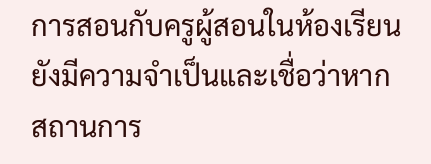การสอนกับครูผู้สอนในห้องเรียนยังมีความจำเป็นและเชื่อว่าหากสถานการ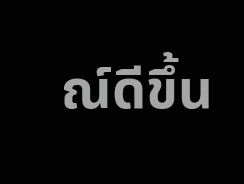ณ์ดีขึ้น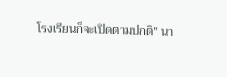โรงเรียนก็จะเปิดตามปกติ” นา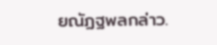ยณัฏฐพลกล่าว.